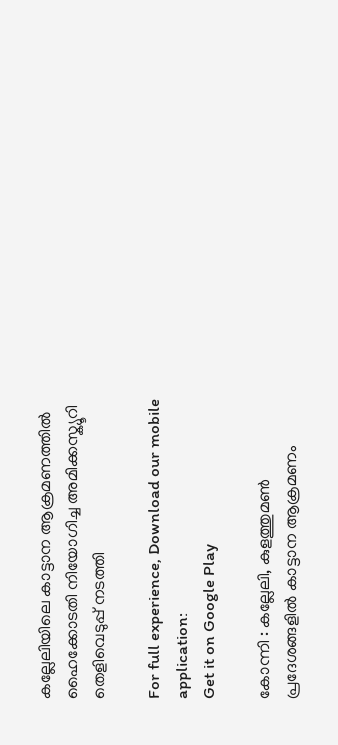കല്ലേലിയിലെ കാട്ടാന ആക്രമണത്തില്‍ ഹൈക്കോടതി നിയോഗിച്ച അമിക്കസ്ക്യൂറി തെളിവെടുപ്പ് നടത്തി

For full experience, Download our mobile application:
Get it on Google Play

കോന്നി : കല്ലേലി, കുളത്തുമണ്‍ പ്രദേശങ്ങളില്‍ കാട്ടാന ആക്രമണം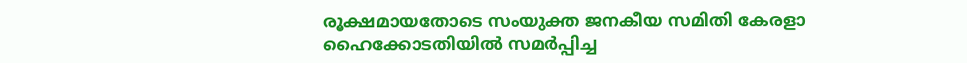രൂക്ഷമായതോടെ സംയുക്ത ജനകീയ സമിതി കേരളാ ഹൈക്കോടതിയില്‍ സമര്‍പ്പിച്ച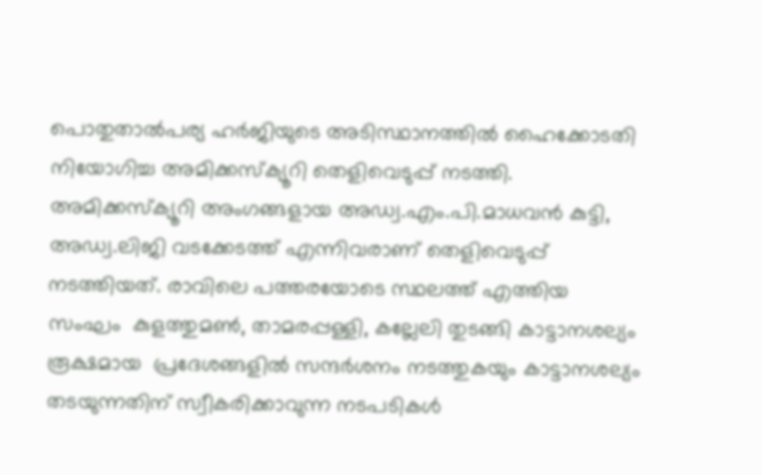പൊതുതാല്‍പര്യ ഹര്‍ജിയുടെ അടിസ്ഥാനത്തില്‍ ഹൈക്കോടതി നിയോഗിച്ച അമിക്കസ്ക്യൂറി തെളിവെടുപ്പ് നടത്തി. അമിക്കസ്ക്യൂറി അംഗങ്ങളായ അഡ്വ.എം.പി.മാധവന്‍ കുട്ടി, അഡ്വ.ലിജി വടക്കേടത്ത് എന്നിവരാണ് തെളിവെടുപ്പ് നടത്തിയത്. രാവിലെ പത്തരയോടെ സ്ഥലത്ത് എത്തിയ സംഘം  കുളത്തുമണ്‍, താമരപ്പള്ളി, കല്ലേലി തുടങ്ങി കാട്ടാനശല്യം രൂക്ഷമായ  പ്രദേശങ്ങളില്‍ സന്ദര്‍ശനം നടത്തുകയും കാട്ടാനശല്യം തടയുന്നതിന് സ്വീകരിക്കാവുന്ന നടപടികള്‍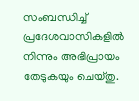സംബന്ധിച്ച് പ്രദേശവാസികളില്‍ നിന്നും അഭിപ്രായം തേടുകയും ചെയ്തു.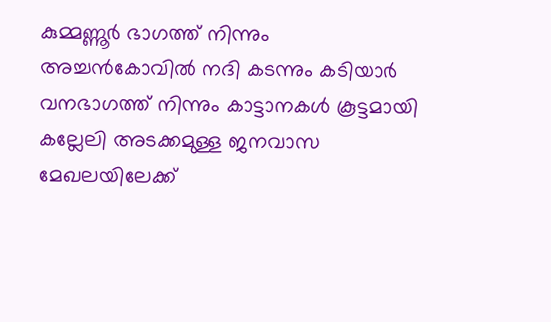കുമ്മണ്ണൂര്‍ ഭാഗത്ത് നിന്നും അച്ചന്‍കോവില്‍ നദി കടന്നും കടിയാര്‍ വനഭാഗത്ത് നിന്നും കാട്ടാനകള്‍ കൂട്ടമായി കല്ലേലി അടക്കമുള്ള ജനവാസ മേഖലയിലേക്ക്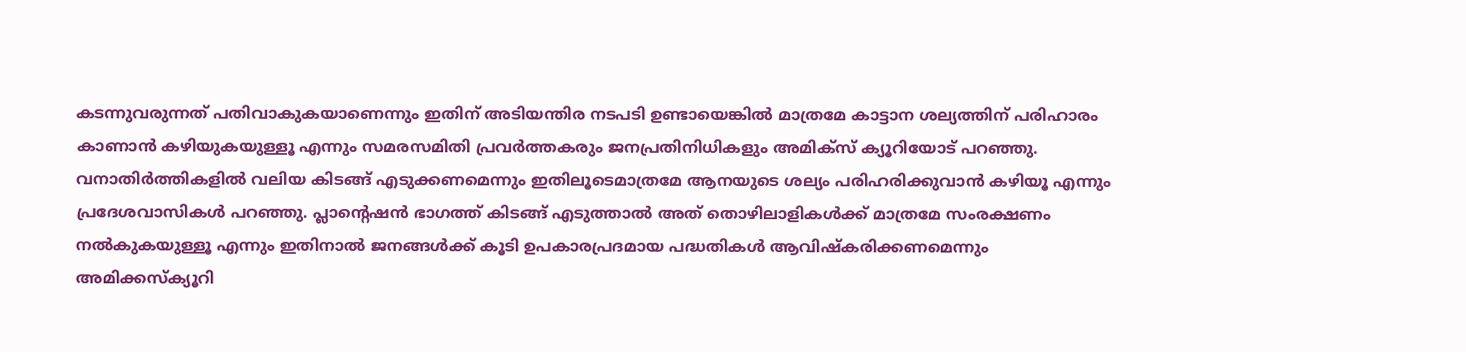കടന്നുവരുന്നത് പതിവാകുകയാണെന്നും ഇതിന് അടിയന്തിര നടപടി ഉണ്ടായെങ്കില്‍ മാത്രമേ കാട്ടാന ശല്യത്തിന് പരിഹാരം കാണാന്‍ കഴിയുകയുള്ളൂ എന്നും സമരസമിതി പ്രവര്‍ത്തകരും ജനപ്രതിനിധികളും അമിക്സ് ക്യൂറിയോട് പറഞ്ഞു. വനാതിര്‍ത്തികളില്‍ വലിയ കിടങ്ങ് എടുക്കണമെന്നും ഇതിലൂടെമാത്രമേ ആനയുടെ ശല്യം പരിഹരിക്കുവാന്‍ കഴിയൂ എന്നും പ്രദേശവാസികള്‍ പറഞ്ഞു. പ്ലാന്റെഷന്‍ ഭാഗത്ത് കിടങ്ങ് എടുത്താല്‍ അത് തൊഴിലാളികള്‍ക്ക് മാത്രമേ സംരക്ഷണം നല്‍കുകയുള്ളൂ എന്നും ഇതിനാല്‍ ജനങ്ങള്‍ക്ക് കൂടി ഉപകാരപ്രദമായ പദ്ധതികള്‍ ആവിഷ്കരിക്കണമെന്നും അമിക്കസ്ക്യൂറി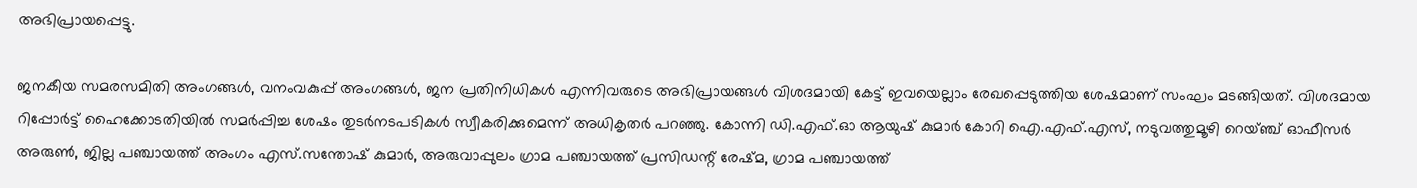അഭിപ്രായപ്പെട്ടു.

ജനകീയ സമരസമിതി അംഗങ്ങള്‍, വനംവകുപ്പ് അംഗങ്ങള്‍, ജന പ്രതിനിധികള്‍ എന്നിവരുടെ അഭിപ്രായങ്ങള്‍ വിശദമായി കേട്ട് ഇവയെല്ലാം രേഖപ്പെടുത്തിയ ശേഷമാണ് സംഘം മടങ്ങിയത്. വിശദമായ റിപ്പോര്‍ട്ട്‌ ഹൈക്കോടതിയില്‍ സമര്‍പ്പിച്ച ശേഷം തുടര്‍നടപടികള്‍ സ്വീകരിക്കുമെന്ന് അധികൃതര്‍ പറഞ്ഞു. കോന്നി ഡി.എഫ്.ഓ ആയുഷ് കുമാര്‍ കോറി ഐ.എഫ്.എസ്, നടുവത്തുമൂഴി റെയ്ഞ്ച് ഓഫീസര്‍ അരുണ്‍, ജില്ല പഞ്ചായത്ത് അംഗം എസ്.സന്തോഷ്‌ കുമാര്‍, അരുവാപ്പുലം ഗ്രാമ പഞ്ചായത്ത് പ്രസിഡന്റ് രേഷ്മ, ഗ്രാമ പഞ്ചായത്ത്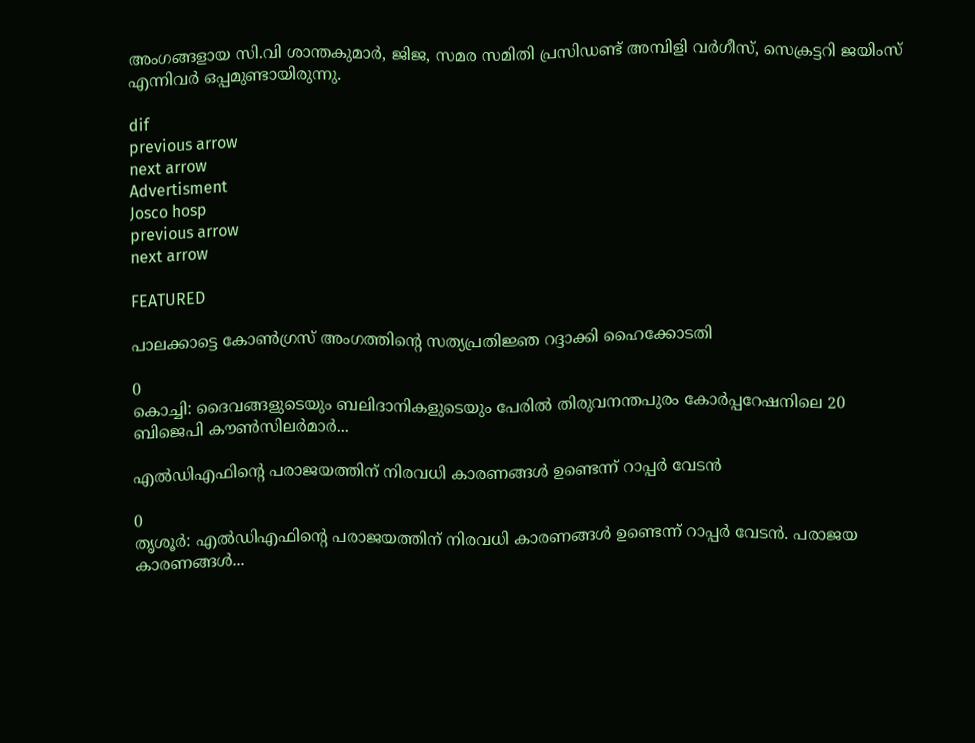അംഗങ്ങളായ സി.വി ശാന്തകുമാര്‍, ജിജ, സമര സമിതി പ്രസിഡണ്ട്‌ അമ്പിളി വര്‍ഗീസ്, സെക്രട്ടറി ജയിംസ് എന്നിവര്‍ ഒപ്പമുണ്ടായിരുന്നു.

dif
previous arrow
next arrow
Advertisment
Josco hosp
previous arrow
next arrow

FEATURED

പാലക്കാട്ടെ കോൺഗ്രസ് അംഗത്തിന്റെ സത്യപ്രതിജ്ഞ റദ്ദാക്കി ഹൈക്കോടതി

0
കൊച്ചി: ദൈവങ്ങളുടെയും ബലിദാനികളുടെയും പേരിൽ തിരുവനന്തപുരം കോർപ്പറേഷനിലെ 20 ബിജെപി കൗൺസിലർമാർ...

എൽഡിഎഫിന്റെ പരാജയത്തിന് നിരവധി കാരണങ്ങൾ ഉണ്ടെന്ന് റാപ്പർ വേടൻ

0
തൃശൂർ: എൽഡിഎഫിന്റെ പരാജയത്തിന് നിരവധി കാരണങ്ങൾ ഉണ്ടെന്ന് റാപ്പർ വേടൻ. പരാജയ കാരണങ്ങൾ...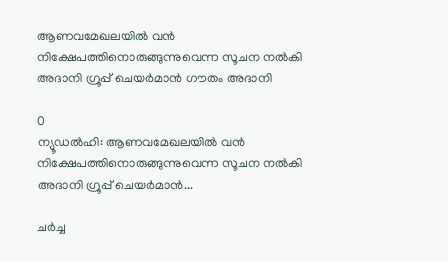ആണവമേഖലയില്‍ വന്‍ നിക്ഷേപത്തിനൊരുങ്ങുന്നുവെന്ന സൂചന നല്‍കി അദാനി ഗ്രൂപ്പ് ചെയര്‍മാന്‍ ഗൗതം അദാനി

0
ന്യൂഡല്‍ഹി: ആണവമേഖലയില്‍ വന്‍ നിക്ഷേപത്തിനൊരുങ്ങുന്നുവെന്ന സൂചന നല്‍കി അദാനി ഗ്രൂപ്പ് ചെയര്‍മാന്‍...

ചർച്ച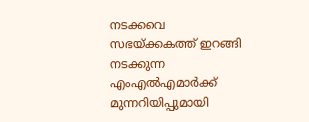നടക്കവെ സഭയ്ക്കകത്ത് ഇറങ്ങി നടക്കുന്ന എംഎൽഎമാർക്ക് മുന്നറിയിപ്പുമായി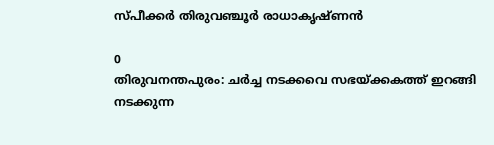സ്പീക്കർ തിരുവഞ്ചൂർ രാധാകൃഷ്ണൻ

0
തിരുവനന്തപുരം: ചർച്ച നടക്കവെ സഭയ്ക്കകത്ത് ഇറങ്ങി നടക്കുന്ന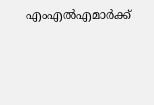എംഎൽഎമാർക്ക്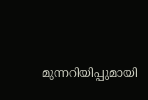മുന്നറിയിപ്പുമായി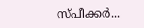സ്പീക്കർ...